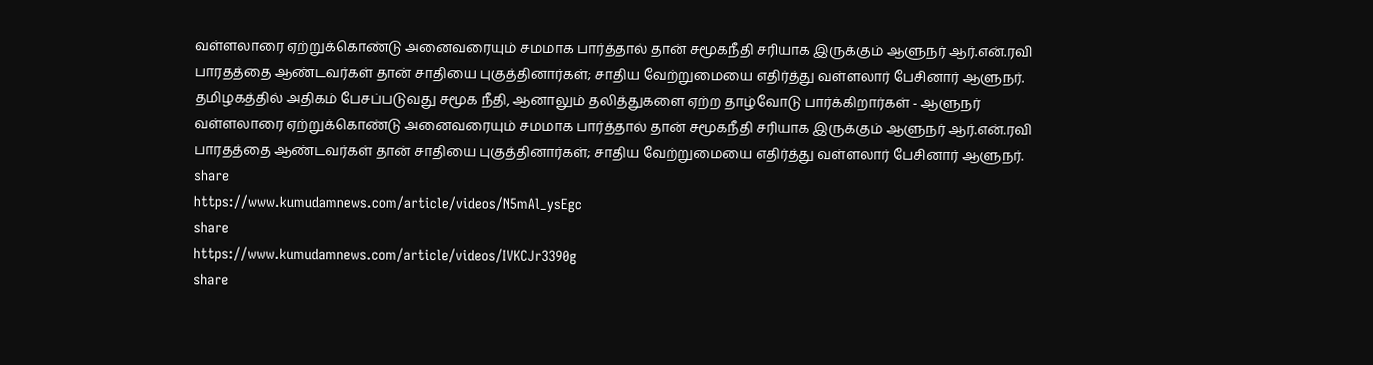வள்ளலாரை ஏற்றுக்கொண்டு அனைவரையும் சமமாக பார்த்தால் தான் சமூகநீதி சரியாக இருக்கும் ஆளுநர் ஆர்.என்.ரவி
பாரதத்தை ஆண்டவர்கள் தான் சாதியை புகுத்தினார்கள்; சாதிய வேற்றுமையை எதிர்த்து வள்ளலார் பேசினார் ஆளுநர்.
தமிழகத்தில் அதிகம் பேசப்படுவது சமூக நீதி, ஆனாலும் தலித்துகளை ஏற்ற தாழ்வோடு பார்க்கிறார்கள் - ஆளுநர்
வள்ளலாரை ஏற்றுக்கொண்டு அனைவரையும் சமமாக பார்த்தால் தான் சமூகநீதி சரியாக இருக்கும் ஆளுநர் ஆர்.என்.ரவி
பாரதத்தை ஆண்டவர்கள் தான் சாதியை புகுத்தினார்கள்; சாதிய வேற்றுமையை எதிர்த்து வள்ளலார் பேசினார் ஆளுநர்.
share
https://www.kumudamnews.com/article/videos/N5mAl_ysEgc
share
https://www.kumudamnews.com/article/videos/IVKCJr3390g
share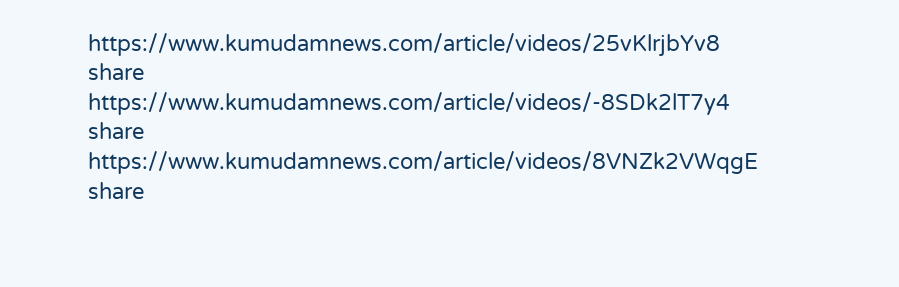https://www.kumudamnews.com/article/videos/25vKlrjbYv8
share
https://www.kumudamnews.com/article/videos/-8SDk2lT7y4
share
https://www.kumudamnews.com/article/videos/8VNZk2VWqgE
share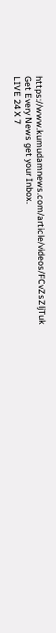https://www.kumudamnews.com/article/videos/FCvZsZljTuk
Get Every News get your Inbox.
LIVE 24 X 7